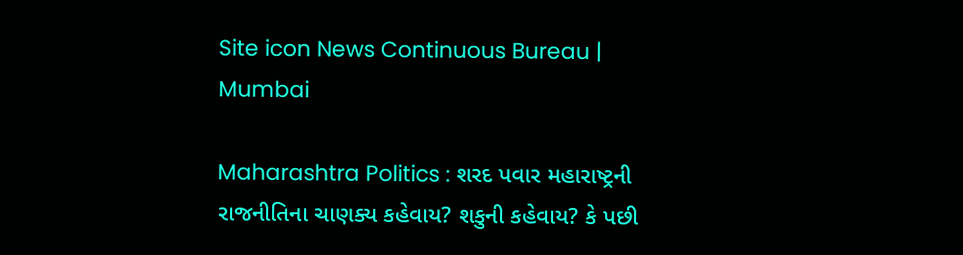Site icon News Continuous Bureau | Mumbai

Maharashtra Politics : શરદ પવાર મહારાષ્ટ્રની રાજનીતિના ચાણક્ય કહેવાય? શકુની કહેવાય? કે પછી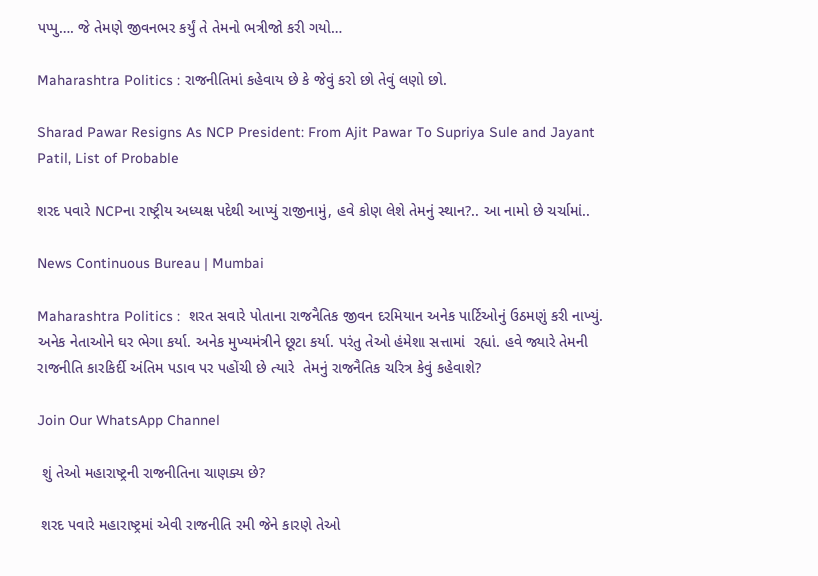પપ્પુ…. જે તેમણે જીવનભર કર્યું તે તેમનો ભત્રીજો કરી ગયો…

Maharashtra Politics : રાજનીતિમાં કહેવાય છે કે જેવું કરો છો તેવું લણો છો.

Sharad Pawar Resigns As NCP President: From Ajit Pawar To Supriya Sule and Jayant Patil, List of Probable

શરદ પવારે NCPના રાષ્ટ્રીય અધ્યક્ષ પદેથી આપ્યું રાજીનામું, હવે કોણ લેશે તેમનું સ્થાન?.. આ નામો છે ચર્ચામાં..

News Continuous Bureau | Mumbai

Maharashtra Politics :  શરત સવારે પોતાના રાજનૈતિક જીવન દરમિયાન અનેક પાર્ટિઓનું ઉઠમણું કરી નાખ્યું.  અનેક નેતાઓને ઘર ભેગા કર્યા. અનેક મુખ્યમંત્રીને છૂટા કર્યા. પરંતુ તેઓ હંમેશા સત્તામાં  રહ્યાં. હવે જ્યારે તેમની રાજનીતિ કારકિર્દી અંતિમ પડાવ પર પહોંચી છે ત્યારે  તેમનું રાજનૈતિક ચરિત્ર કેવું કહેવાશે?

Join Our WhatsApp Channel

 શું તેઓ મહારાષ્ટ્રની રાજનીતિના ચાણક્ય છે?

 શરદ પવારે મહારાષ્ટ્રમાં એવી રાજનીતિ રમી જેને કારણે તેઓ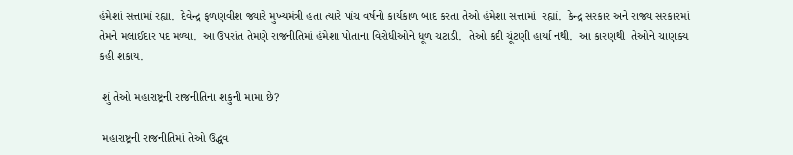હંમેશાં સત્તામાં રહ્યા.  દેવેન્દ્ર ફળણવીશ જ્યારે મુખ્યમંત્રી હતા ત્યારે પાંચ વર્ષનો કાર્યકાળ બાદ કરતા તેઓ હંમેશા સત્તામાં  રહ્યાં.  કેન્દ્ર સરકાર અને રાજ્ય સરકારમાં તેમને મલાઈદાર પદ મળ્યા.  આ ઉપરાંત તેમણે રાજનીતિમાં હંમેશા પોતાના વિરોધીઓને ધૂળ ચટાડી.  તેઓ કદી ચૂંટણી હાર્યા નથી.  આ કારણથી  તેઓને ચાણક્ય કહી શકાય.

 શું તેઓ મહારાષ્ટ્રની રાજનીતિના શકુની મામા છે?

 મહારાષ્ટ્રની રાજનીતિમાં તેઓ ઉદ્ધવ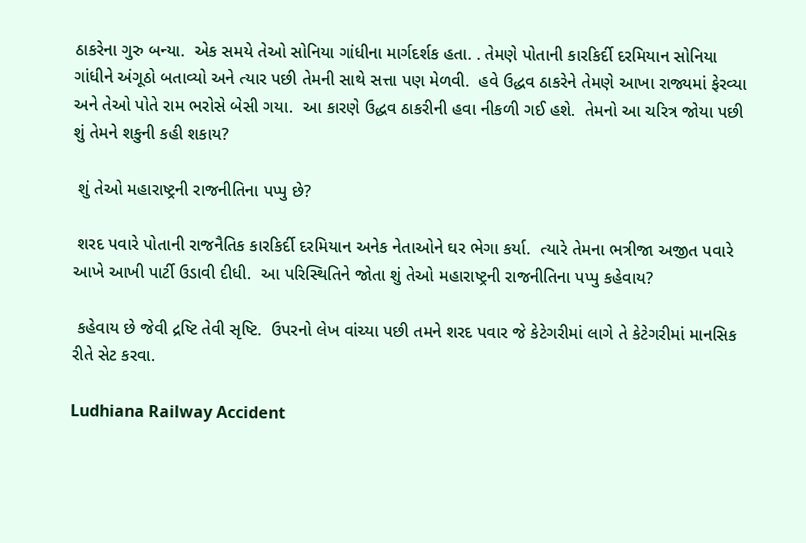ઠાકરેના ગુરુ બન્યા.  એક સમયે તેઓ સોનિયા ગાંધીના માર્ગદર્શક હતા. . તેમણે પોતાની કારકિર્દી દરમિયાન સોનિયા ગાંધીને અંગૂઠો બતાવ્યો અને ત્યાર પછી તેમની સાથે સત્તા પણ મેળવી.  હવે ઉદ્ધવ ઠાકરેને તેમણે આખા રાજ્યમાં ફેરવ્યા અને તેઓ પોતે રામ ભરોસે બેસી ગયા.  આ કારણે ઉદ્ધવ ઠાકરીની હવા નીકળી ગઈ હશે.  તેમનો આ ચરિત્ર જોયા પછી શું તેમને શકુની કહી શકાય?

 શું તેઓ મહારાષ્ટ્રની રાજનીતિના પપ્પુ છે?

 શરદ પવારે પોતાની રાજનૈતિક કારકિર્દી દરમિયાન અનેક નેતાઓને ઘર ભેગા કર્યા.  ત્યારે તેમના ભત્રીજા અજીત પવારે આખે આખી પાર્ટી ઉડાવી દીધી.  આ પરિસ્થિતિને જોતા શું તેઓ મહારાષ્ટ્રની રાજનીતિના પપ્પુ કહેવાય?

 કહેવાય છે જેવી દ્રષ્ટિ તેવી સૃષ્ટિ.  ઉપરનો લેખ વાંચ્યા પછી તમને શરદ પવાર જે કેટેગરીમાં લાગે તે કેટેગરીમાં માનસિક રીતે સેટ કરવા.

Ludhiana Railway Accident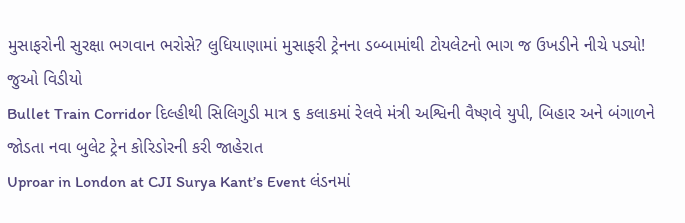મુસાફરોની સુરક્ષા ભગવાન ભરોસે? લુધિયાણામાં મુસાફરી ટ્રેનના ડબ્બામાંથી ટોયલેટનો ભાગ જ ઉખડીને નીચે પડ્યો! જુઓ વિડીયો
Bullet Train Corridor દિલ્હીથી સિલિગુડી માત્ર ૬ કલાકમાં રેલવે મંત્રી અશ્વિની વૈષ્ણવે યુપી, બિહાર અને બંગાળને જોડતા નવા બુલેટ ટ્રેન કોરિડોરની કરી જાહેરાત
Uproar in London at CJI Surya Kant’s Event લંડનમાં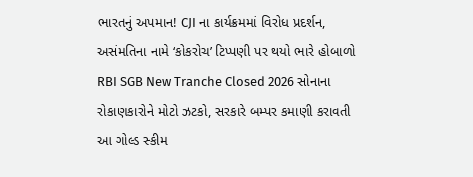ભારતનું અપમાન! CJI ના કાર્યક્રમમાં વિરોધ પ્રદર્શન, અસંમતિના નામે ‘કોકરોચ’ ટિપ્પણી પર થયો ભારે હોબાળો
RBI SGB New Tranche Closed 2026 સોનાના રોકાણકારોને મોટો ઝટકો, સરકારે બમ્પર કમાણી કરાવતી આ ગોલ્ડ સ્કીમ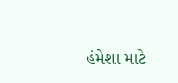હંમેશા માટે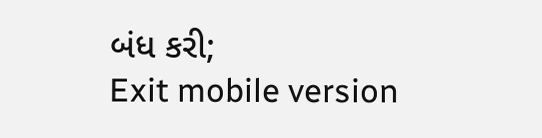બંધ કરી;
Exit mobile version